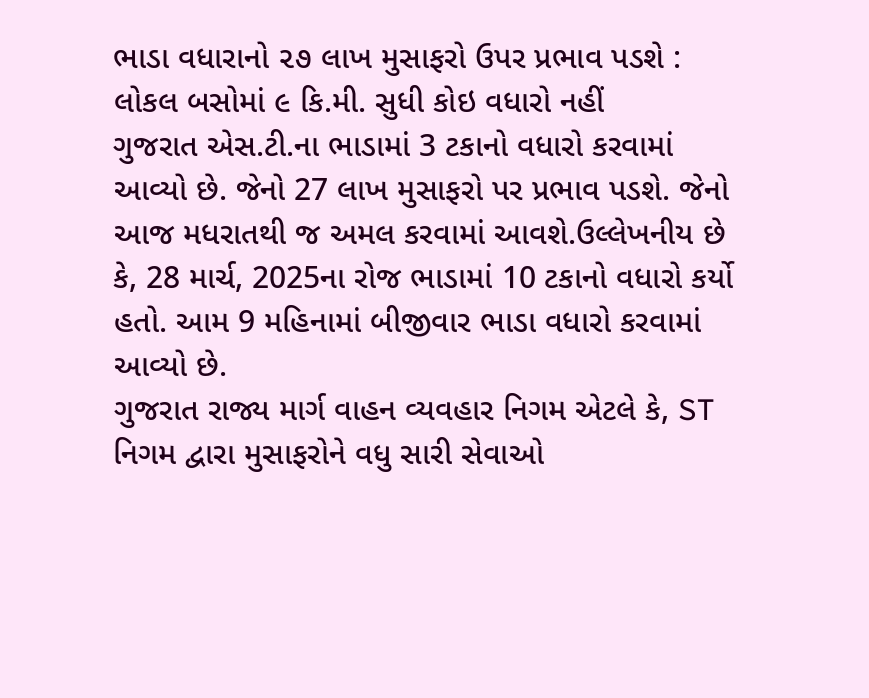ભાડા વધારાનો ૨૭ લાખ મુસાફરો ઉપર પ્રભાવ પડશે : લોકલ બસોમાં ૯ કિ.મી. સુધી કોઇ વધારો નહીં
ગુજરાત એસ.ટી.ના ભાડામાં 3 ટકાનો વધારો કરવામાં આવ્યો છે. જેનો 27 લાખ મુસાફરો પર પ્રભાવ પડશે. જેનો આજ મધરાતથી જ અમલ કરવામાં આવશે.ઉલ્લેખનીય છે કે, 28 માર્ચ, 2025ના રોજ ભાડામાં 10 ટકાનો વધારો કર્યો હતો. આમ 9 મહિનામાં બીજીવાર ભાડા વધારો કરવામાં આવ્યો છે.
ગુજરાત રાજ્ય માર્ગ વાહન વ્યવહાર નિગમ એટલે કે, ST નિગમ દ્વારા મુસાફરોને વધુ સારી સેવાઓ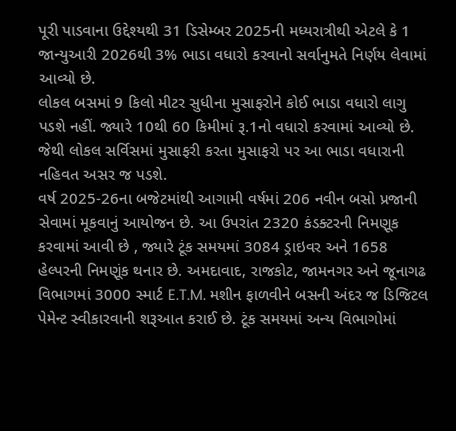પૂરી પાડવાના ઉદ્દેશ્યથી 31 ડિસેમ્બર 2025ની મધ્યરાત્રીથી એટલે કે 1 જાન્યુઆરી 2026થી 3% ભાડા વધારો કરવાનો સર્વાનુમતે નિર્ણય લેવામાં આવ્યો છે.
લોકલ બસમાં 9 કિલો મીટર સુધીના મુસાફરોને કોઈ ભાડા વધારો લાગુ પડશે નહીં. જ્યારે 10થી 60 કિમીમાં રૂ.1નો વધારો કરવામાં આવ્યો છે. જેથી લોકલ સર્વિસમાં મુસાફરી કરતા મુસાફરો પર આ ભાડા વધારાની નહિવત અસર જ પડશે.
વર્ષ 2025-26ના બજેટમાંથી આગામી વર્ષમાં 206 નવીન બસો પ્રજાની સેવામાં મૂકવાનું આયોજન છે. આ ઉપરાંત 2320 કંડક્ટરની નિમણૂક કરવામાં આવી છે , જ્યારે ટૂંક સમયમાં 3084 ડ્રાઇવર અને 1658 હેલ્પરની નિમણૂંક થનાર છે. અમદાવાદ, રાજકોટ, જામનગર અને જૂનાગઢ વિભાગમાં 3000 સ્માર્ટ E.T.M. મશીન ફાળવીને બસની અંદર જ ડિજિટલ પેમેન્ટ સ્વીકારવાની શરૂઆત કરાઈ છે. ટૂંક સમયમાં અન્ય વિભાગોમાં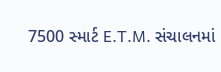7500 સ્માર્ટ E.T.M. સંચાલનમાં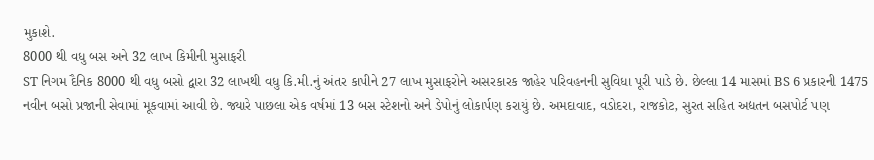મુકાશે.
8000 થી વધુ બસ અને 32 લાખ કિમીની મુસાફરી
ST નિગમ દૈનિક 8000 થી વધુ બસો દ્વારા 32 લાખથી વધુ કિ.મી.નું અંતર કાપીને 27 લાખ મુસાફરોને અસરકારક જાહેર પરિવહનની સુવિધા પૂરી પાડે છે. છેલ્લા 14 માસમાં BS 6 પ્રકારની 1475 નવીન બસો પ્રજાની સેવામાં મૂકવામાં આવી છે. જ્યારે પાછલા એક વર્ષમાં 13 બસ સ્ટેશનો અને ડેપોનું લોકાર્પણ કરાયું છે. અમદાવાદ, વડોદરા, રાજકોટ, સુરત સહિત અદ્યતન બસપોર્ટ પણ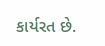કાર્યરત છે.